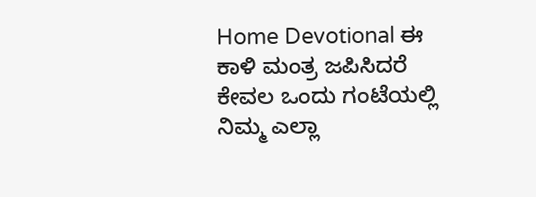Home Devotional ಈ ಕಾಳಿ ಮಂತ್ರ ಜಪಿಸಿದರೆ ಕೇವಲ ಒಂದು ಗಂಟೆಯಲ್ಲಿ ನಿಮ್ಮ ಎಲ್ಲಾ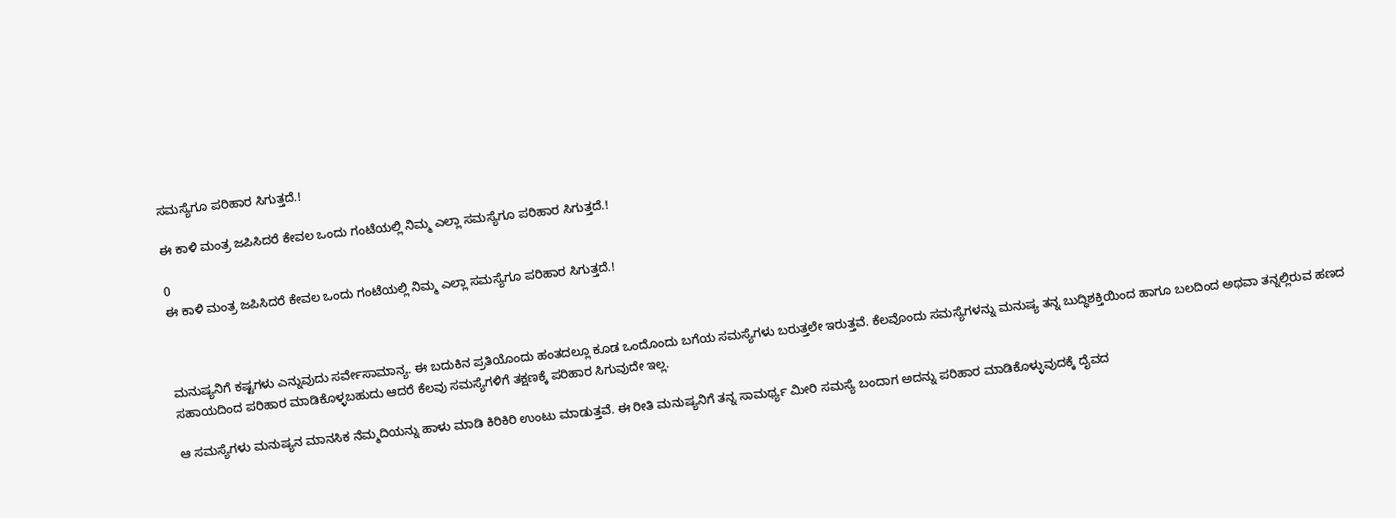ಸಮಸ್ಯೆಗೂ ಪರಿಹಾರ ಸಿಗುತ್ತದೆ.!

ಈ ಕಾಳಿ ಮಂತ್ರ ಜಪಿಸಿದರೆ ಕೇವಲ ಒಂದು ಗಂಟೆಯಲ್ಲಿ ನಿಮ್ಮ ಎಲ್ಲಾ ಸಮಸ್ಯೆಗೂ ಪರಿಹಾರ ಸಿಗುತ್ತದೆ.!

0
ಈ ಕಾಳಿ ಮಂತ್ರ ಜಪಿಸಿದರೆ ಕೇವಲ ಒಂದು ಗಂಟೆಯಲ್ಲಿ ನಿಮ್ಮ ಎಲ್ಲಾ ಸಮಸ್ಯೆಗೂ ಪರಿಹಾರ ಸಿಗುತ್ತದೆ.!



ಮನುಷ್ಯನಿಗೆ ಕಷ್ಟಗಳು ಎನ್ನುವುದು ಸರ್ವೇಸಾಮಾನ್ಯ. ಈ ಬದುಕಿನ ಪ್ರತಿಯೊಂದು ಹಂತದಲ್ಲೂ ಕೂಡ ಒಂದೊಂದು ಬಗೆಯ ಸಮಸ್ಯೆಗಳು ಬರುತ್ತಲೇ ಇರುತ್ತವೆ. ಕೆಲವೊಂದು ಸಮಸ್ಯೆಗಳನ್ನು ಮನುಷ್ಯ ತನ್ನ ಬುದ್ಧಿಶಕ್ತಿಯಿಂದ ಹಾಗೂ ಬಲದಿಂದ ಅಥವಾ ತನ್ನಲ್ಲಿರುವ ಹಣದ ಸಹಾಯದಿಂದ ಪರಿಹಾರ ಮಾಡಿಕೊಳ್ಳಬಹುದು ಆದರೆ ಕೆಲವು ಸಮಸ್ಯೆಗಳಿಗೆ ತಕ್ಷಣಕ್ಕೆ ಪರಿಹಾರ ಸಿಗುವುದೇ ಇಲ್ಲ.

ಆ ಸಮಸ್ಯೆಗಳು ಮನುಷ್ಯನ ಮಾನಸಿಕ ನೆಮ್ಮದಿಯನ್ನು ಹಾಳು ಮಾಡಿ ಕಿರಿಕಿರಿ ಉಂಟು ಮಾಡುತ್ತವೆ. ಈ ರೀತಿ ಮನುಷ್ಯನಿಗೆ ತನ್ನ ಸಾಮರ್ಥ್ಯ ಮೀರಿ ಸಮಸ್ಯೆ ಬಂದಾಗ ಅದನ್ನು ಪರಿಹಾರ ಮಾಡಿಕೊಳ್ಳುವುದಕ್ಕೆ ದೈವದ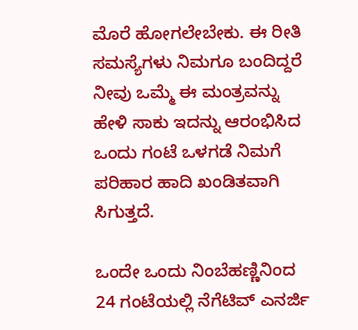ಮೊರೆ ಹೋಗಲೇಬೇಕು. ಈ ರೀತಿ ಸಮಸ್ಯೆಗಳು ನಿಮಗೂ ಬಂದಿದ್ದರೆ ನೀವು ಒಮ್ಮೆ ಈ ಮಂತ್ರವನ್ನು ಹೇಳಿ ಸಾಕು ಇದನ್ನು ಆರಂಭಿಸಿದ ಒಂದು ಗಂಟೆ ಒಳಗಡೆ ನಿಮಗೆ ಪರಿಹಾರ ಹಾದಿ ಖಂಡಿತವಾಗಿ ಸಿಗುತ್ತದೆ.

ಒಂದೇ ಒಂದು ನಿಂಬೆಹಣ್ಣಿನಿಂದ 24 ಗಂಟೆಯಲ್ಲಿ ನೆಗೆಟಿವ್ ಎನರ್ಜಿ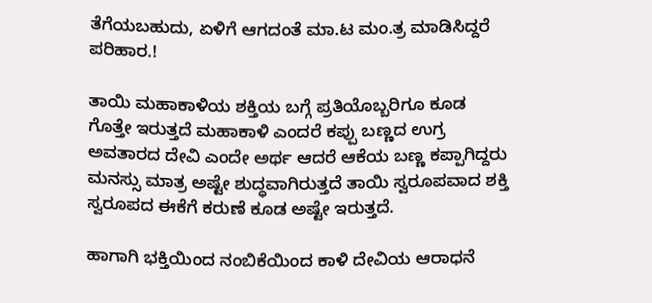ತೆಗೆಯಬಹುದು, ಏಳಿಗೆ ಆಗದಂತೆ ಮಾ.ಟ ಮಂ.ತ್ರ ಮಾಡಿಸಿದ್ದರೆ ಪರಿಹಾರ.!

ತಾಯಿ ಮಹಾಕಾಳಿಯ ಶಕ್ತಿಯ ಬಗ್ಗೆ ಪ್ರತಿಯೊಬ್ಬರಿಗೂ ಕೂಡ ಗೊತ್ತೇ ಇರುತ್ತದೆ ಮಹಾಕಾಳಿ ಎಂದರೆ ಕಪ್ಪು ಬಣ್ಣದ ಉಗ್ರ ಅವತಾರದ ದೇವಿ ಎಂದೇ ಅರ್ಥ ಆದರೆ ಆಕೆಯ ಬಣ್ಣ ಕಪ್ಪಾಗಿದ್ದರು ಮನಸ್ಸು ಮಾತ್ರ ಅಷ್ಟೇ ಶುದ್ಧವಾಗಿರುತ್ತದೆ ತಾಯಿ ಸ್ವರೂಪವಾದ ಶಕ್ತಿ ಸ್ವರೂಪದ ಈಕೆಗೆ ಕರುಣೆ ಕೂಡ ಅಷ್ಟೇ ಇರುತ್ತದೆ.

ಹಾಗಾಗಿ ಭಕ್ತಿಯಿಂದ ನಂಬಿಕೆಯಿಂದ ಕಾಳಿ ದೇವಿಯ ಆರಾಧನೆ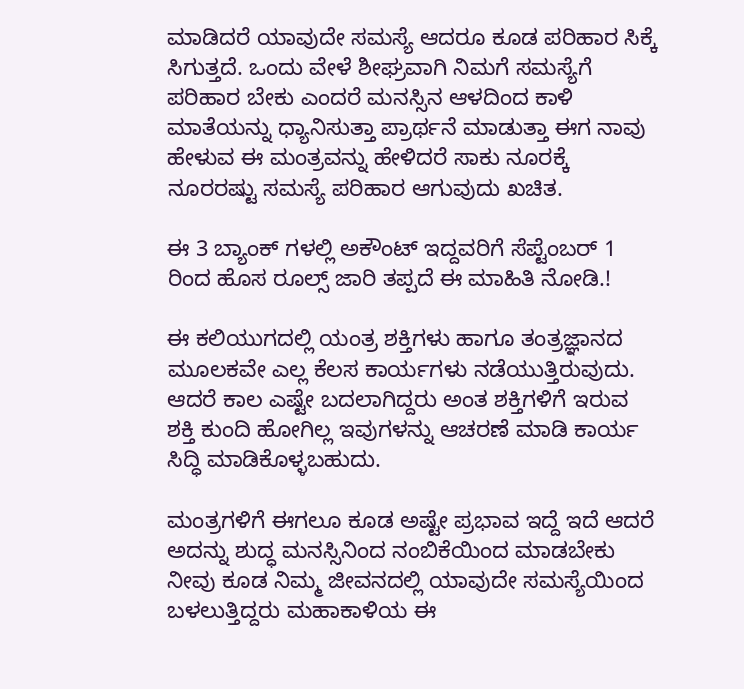ಮಾಡಿದರೆ ಯಾವುದೇ ಸಮಸ್ಯೆ ಆದರೂ ಕೂಡ ಪರಿಹಾರ ಸಿಕ್ಕೆ ಸಿಗುತ್ತದೆ. ಒಂದು ವೇಳೆ ಶೀಘ್ರವಾಗಿ ನಿಮಗೆ ಸಮಸ್ಯೆಗೆ ಪರಿಹಾರ ಬೇಕು ಎಂದರೆ ಮನಸ್ಸಿನ ಆಳದಿಂದ ಕಾಳಿ ಮಾತೆಯನ್ನು ಧ್ಯಾನಿಸುತ್ತಾ ಪ್ರಾರ್ಥನೆ ಮಾಡುತ್ತಾ ಈಗ ನಾವು ಹೇಳುವ ಈ ಮಂತ್ರವನ್ನು ಹೇಳಿದರೆ ಸಾಕು ನೂರಕ್ಕೆ ನೂರರಷ್ಟು ಸಮಸ್ಯೆ ಪರಿಹಾರ ಆಗುವುದು ಖಚಿತ.

ಈ 3 ಬ್ಯಾಂಕ್ ಗಳಲ್ಲಿ ಅಕೌಂಟ್ ಇದ್ದವರಿಗೆ ಸೆಪ್ಟೆಂಬರ್ 1 ರಿಂದ ಹೊಸ ರೂಲ್ಸ್ ಜಾರಿ ತಪ್ಪದೆ ಈ ಮಾಹಿತಿ ನೋಡಿ.!

ಈ ಕಲಿಯುಗದಲ್ಲಿ ಯಂತ್ರ ಶಕ್ತಿಗಳು ಹಾಗೂ ತಂತ್ರಜ್ಞಾನದ ಮೂಲಕವೇ ಎಲ್ಲ ಕೆಲಸ ಕಾರ್ಯಗಳು ನಡೆಯುತ್ತಿರುವುದು. ಆದರೆ ಕಾಲ ಎಷ್ಟೇ ಬದಲಾಗಿದ್ದರು ಅಂತ ಶಕ್ತಿಗಳಿಗೆ ಇರುವ ಶಕ್ತಿ ಕುಂದಿ ಹೋಗಿಲ್ಲ ಇವುಗಳನ್ನು ಆಚರಣೆ ಮಾಡಿ ಕಾರ್ಯ ಸಿದ್ಧಿ ಮಾಡಿಕೊಳ್ಳಬಹುದು.

ಮಂತ್ರಗಳಿಗೆ ಈಗಲೂ ಕೂಡ ಅಷ್ಟೇ ಪ್ರಭಾವ ಇದ್ದೆ ಇದೆ ಆದರೆ ಅದನ್ನು ಶುದ್ಧ ಮನಸ್ಸಿನಿಂದ ನಂಬಿಕೆಯಿಂದ ಮಾಡಬೇಕು ನೀವು ಕೂಡ ನಿಮ್ಮ ಜೀವನದಲ್ಲಿ ಯಾವುದೇ ಸಮಸ್ಯೆಯಿಂದ ಬಳಲುತ್ತಿದ್ದರು ಮಹಾಕಾಳಿಯ ಈ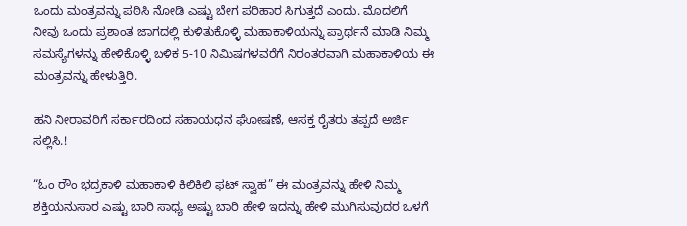ಒಂದು ಮಂತ್ರವನ್ನು ಪಠಿಸಿ ನೋಡಿ ಎಷ್ಟು ಬೇಗ ಪರಿಹಾರ ಸಿಗುತ್ತದೆ ಎಂದು. ಮೊದಲಿಗೆ ನೀವು ಒಂದು ಪ್ರಶಾಂತ ಜಾಗದಲ್ಲಿ ಕುಳಿತುಕೊಳ್ಳಿ ಮಹಾಕಾಳಿಯನ್ನು ಪ್ರಾರ್ಥನೆ ಮಾಡಿ ನಿಮ್ಮ ಸಮಸ್ಯೆಗಳನ್ನು ಹೇಳಿಕೊಳ್ಳಿ ಬಳಿಕ 5-10 ನಿಮಿಷಗಳವರೆಗೆ ನಿರಂತರವಾಗಿ ಮಹಾಕಾಳಿಯ ಈ ಮಂತ್ರವನ್ನು ಹೇಳುತ್ತಿರಿ.

ಹನಿ ನೀರಾವರಿಗೆ ಸರ್ಕಾರದಿಂದ ಸಹಾಯಧನ ಘೋಷಣೆ, ಆಸಕ್ತ ರೈತರು ತಪ್ಪದೆ ಅರ್ಜಿ ಸಲ್ಲಿಸಿ.!

“ಓಂ ರೌಂ ಭದ್ರಕಾಳಿ ಮಹಾಕಾಳಿ ಕಿಲಿಕಿಲಿ ಫಟ್ ಸ್ವಾಹ” ಈ ಮಂತ್ರವನ್ನು ಹೇಳಿ ನಿಮ್ಮ ಶಕ್ತಿಯನುಸಾರ ಎಷ್ಟು ಬಾರಿ ಸಾಧ್ಯ ಅಷ್ಟು ಬಾರಿ ಹೇಳಿ ಇದನ್ನು ಹೇಳಿ ಮುಗಿಸುವುದರ ಒಳಗೆ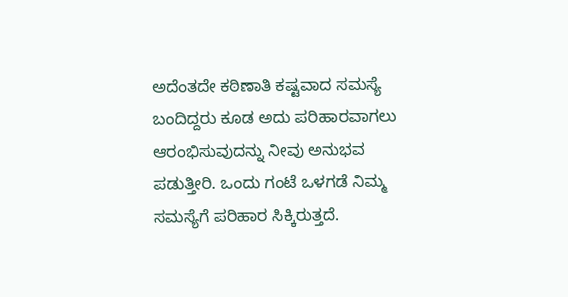ಅದೆಂತದೇ ಕಠಿಣಾತಿ ಕಷ್ಟವಾದ ಸಮಸ್ಯೆ ಬಂದಿದ್ದರು ಕೂಡ ಅದು ಪರಿಹಾರವಾಗಲು ಆರಂಭಿಸುವುದನ್ನು ನೀವು ಅನುಭವ ಪಡುತ್ತೀರಿ. ಒಂದು ಗಂಟೆ ಒಳಗಡೆ ನಿಮ್ಮ ಸಮಸ್ಯೆಗೆ ಪರಿಹಾರ ಸಿಕ್ಕಿರುತ್ತದೆ.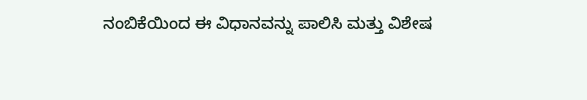ನಂಬಿಕೆಯಿಂದ ಈ ವಿಧಾನವನ್ನು ಪಾಲಿಸಿ ಮತ್ತು ವಿಶೇಷ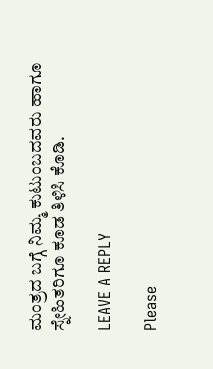ಮಂತ್ರದ ಬಗ್ಗೆ ನಿಮ್ಮ ಕುಟುಂಬದವರು ಹಾಗೂ ಸ್ನೇಹಿತರಿಗೂ ಕೂಡ ತಿಳಿಸಿ ಕೊಡಿ.

LEAVE A REPLY

Please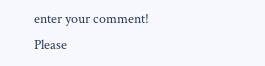enter your comment!
Please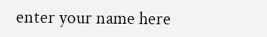enter your name here